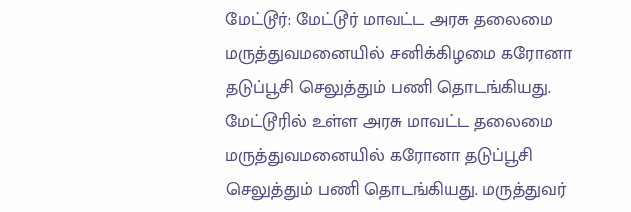மேட்டூர்: மேட்டூர் மாவட்ட அரசு தலைமை மருத்துவமனையில் சனிக்கிழமை கரோனா தடுப்பூசி செலுத்தும் பணி தொடங்கியது.
மேட்டூரில் உள்ள அரசு மாவட்ட தலைமை மருத்துவமனையில் கரோனா தடுப்பூசி செலுத்தும் பணி தொடங்கியது. மருத்துவர்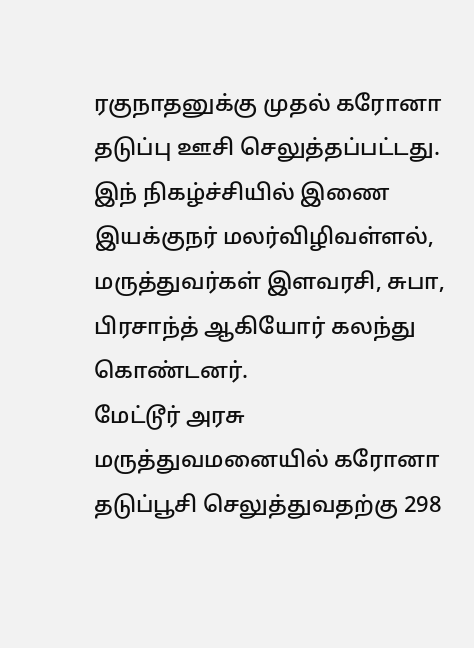ரகுநாதனுக்கு முதல் கரோனா தடுப்பு ஊசி செலுத்தப்பட்டது.
இந் நிகழ்ச்சியில் இணை இயக்குநர் மலர்விழிவள்ளல், மருத்துவர்கள் இளவரசி, சுபா, பிரசாந்த் ஆகியோர் கலந்து கொண்டனர்.
மேட்டூர் அரசு மருத்துவமனையில் கரோனா தடுப்பூசி செலுத்துவதற்கு 298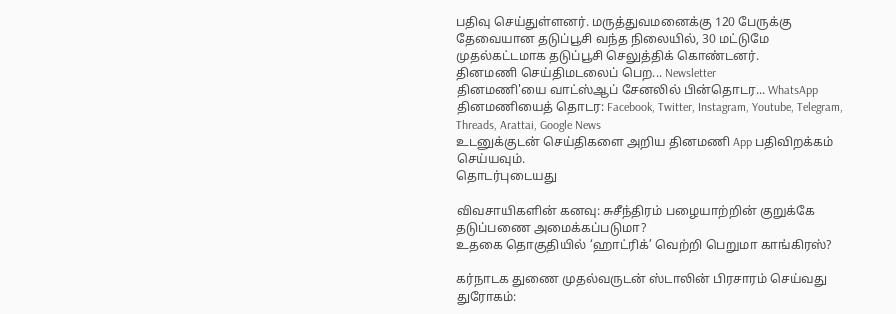பதிவு செய்துள்ளனர். மருத்துவமனைக்கு 120 பேருக்கு தேவையான தடுப்பூசி வந்த நிலையில், 30 மட்டுமே முதல்கட்டமாக தடுப்பூசி செலுத்திக் கொண்டனர்.
தினமணி செய்திமடலைப் பெற... Newsletter
தினமணி'யை வாட்ஸ்ஆப் சேனலில் பின்தொடர... WhatsApp
தினமணியைத் தொடர: Facebook, Twitter, Instagram, Youtube, Telegram, Threads, Arattai, Google News
உடனுக்குடன் செய்திகளை அறிய தினமணி App பதிவிறக்கம் செய்யவும்.
தொடர்புடையது

விவசாயிகளின் கனவு: சுசீந்திரம் பழையாற்றின் குறுக்கே தடுப்பணை அமைக்கப்படுமா?
உதகை தொகுதியில் ‘ஹாட்ரிக்’ வெற்றி பெறுமா காங்கிரஸ்?

கர்நாடக துணை முதல்வருடன் ஸ்டாலின் பிரசாரம் செய்வது துரோகம்: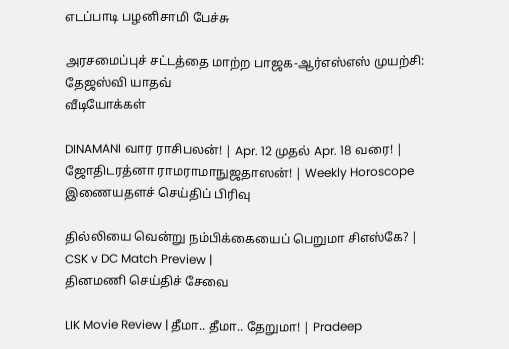எடப்பாடி பழனிசாமி பேச்சு

அரசமைப்புச் சட்டத்தை மாற்ற பாஜக-ஆர்எஸ்எஸ் முயற்சி: தேஜஸ்வி யாதவ்
வீடியோக்கள்

DINAMANI வார ராசிபலன்! | Apr. 12 முதல் Apr. 18 வரை! | ஜோதிடரத்னா ராமராமாநுஜதாஸன்! | Weekly Horoscope
இணையதளச் செய்திப் பிரிவு

தில்லியை வென்று நம்பிக்கையைப் பெறுமா சிஎஸ்கே? | CSK v DC Match Preview |
தினமணி செய்திச் சேவை

LIK Movie Review | தீமா.. தீமா.. தேறுமா! | Pradeep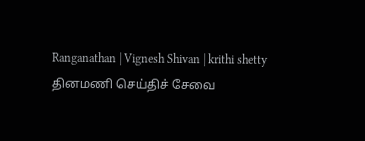Ranganathan | Vignesh Shivan | krithi shetty
தினமணி செய்திச் சேவை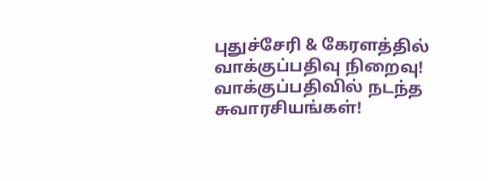புதுச்சேரி & கேரளத்தில் வாக்குப்பதிவு நிறைவு! வாக்குப்பதிவில் நடந்த சுவாரசியங்கள்!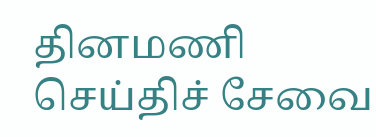தினமணி செய்திச் சேவை